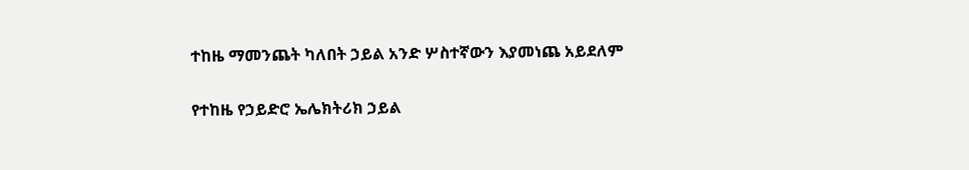ተከዜ ማመንጨት ካለበት ኃይል አንድ ሦስተኛውን እያመነጨ አይደለም

የተከዜ የኃይድሮ ኤሌክትሪክ ኃይል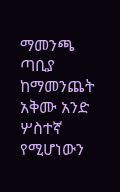ማመንጫ ጣቢያ ከማመንጨት አቅሙ አንድ ሦስተኛ የሚሆነውን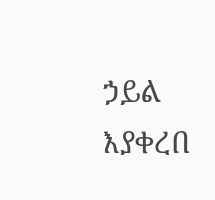ኃይል እያቀረበ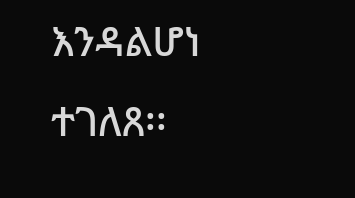እንዳልሆነ ተገለጸ፡፡